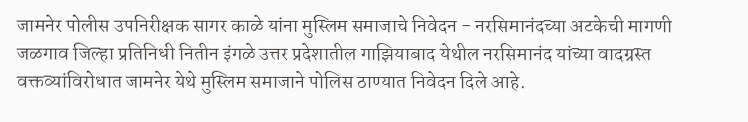जामनेर पोलीस उपनिरीक्षक सागर काळे यांना मुस्लिम समाजाचे निवेदन - नरसिमानंदच्या अटकेची मागणी
जळगाव जिल्हा प्रतिनिधी नितीन इंगळे उत्तर प्रदेशातील गाझियाबाद येथील नरसिमानंद यांच्या वादग्रस्त वक्तव्यांविरोधात जामनेर येथे मुस्लिम समाजाने पोलिस ठाण्यात निवेदन दिले आहे.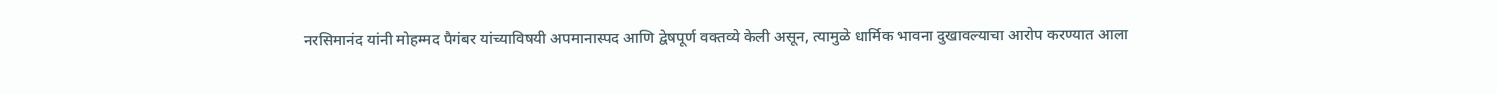नरसिमानंद यांनी मोहम्मद पैगंबर यांच्याविषयी अपमानास्पद आणि द्वेषपूर्ण वक्तव्ये केली असून, त्यामुळे धार्मिक भावना दुखावल्याचा आरोप करण्यात आला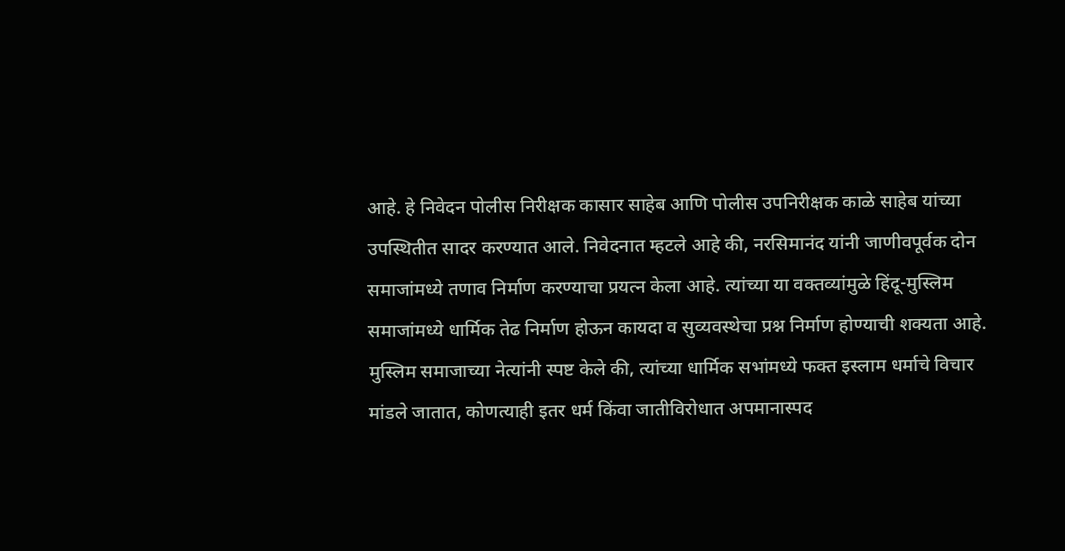आहे. हे निवेदन पोलीस निरीक्षक कासार साहेब आणि पोलीस उपनिरीक्षक काळे साहेब यांच्या उपस्थितीत सादर करण्यात आले. निवेदनात म्हटले आहे की, नरसिमानंद यांनी जाणीवपूर्वक दोन समाजांमध्ये तणाव निर्माण करण्याचा प्रयत्न केला आहे. त्यांच्या या वक्तव्यांमुळे हिंदू-मुस्लिम समाजांमध्ये धार्मिक तेढ निर्माण होऊन कायदा व सुव्यवस्थेचा प्रश्न निर्माण होण्याची शक्यता आहे. मुस्लिम समाजाच्या नेत्यांनी स्पष्ट केले की, त्यांच्या धार्मिक सभांमध्ये फक्त इस्लाम धर्माचे विचार मांडले जातात, कोणत्याही इतर धर्म किंवा जातीविरोधात अपमानास्पद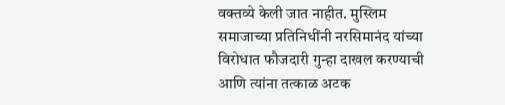वक्तव्ये केली जात नाहीत. मुस्लिम समाजाच्या प्रतिनिधींनी नरसिमानंद यांच्या विरोधात फौजदारी गुन्हा दाखल करण्याची आणि त्यांना तत्काळ अटक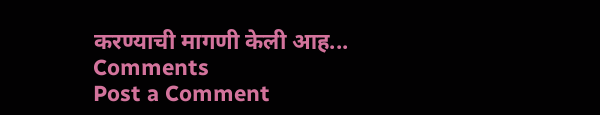करण्याची मागणी केली आह...
Comments
Post a Comment